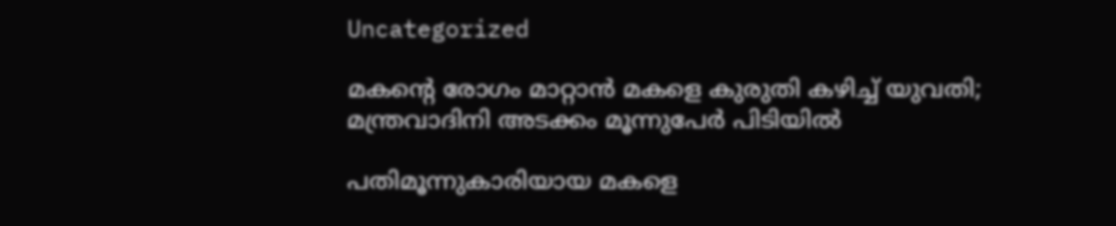Uncategorized

മകന്‍റെ രോഗം മാറ്റാന്‍ മകളെ കുരുതി കഴിച്ച് യുവതി; മന്ത്രവാദിനി അടക്കം മൂന്നുപേര്‍ പിടിയില്‍

പതിമൂന്നുകാരിയായ മകളെ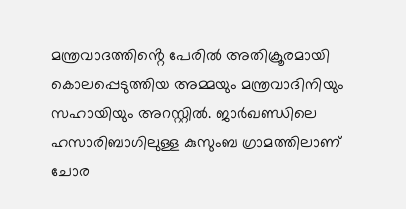മന്ത്രവാദത്തിൻ്റെ പേരിൽ അതിക്രൂരമായി കൊലപ്പെടുത്തിയ അമ്മയും മന്ത്രവാദിനിയും സഹായിയും അറസ്റ്റ‌ിൽ. ജാർഖണ്ഡിലെ ഹസാരിബാഗിലുള്ള കുസുംബ ഗ്രാമത്തിലാണ് ചോര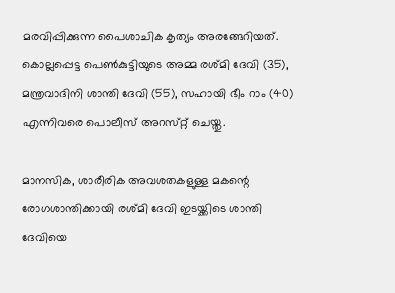മരവിപ്പിക്കുന്ന പൈശാചിക കൃത്യം അരങ്ങേറിയത്. കൊല്ലപ്പെട്ട പെൺകുട്ടിയുടെ അമ്മ രശ്‌മി ദേവി (35), മന്ത്രവാദിനി ശാന്തി ദേവി (55), സഹായി ഭീം റാം (40) എന്നിവരെ പൊലീസ് അറസ്‌റ്റ് ചെയ്തു.

മാനസിക, ശാരീരിക അവശതകളുള്ള മകന്റെ രോഗശാന്തിക്കായി രശ്‌മി ദേവി ഇടയ്ക്കിടെ ശാന്തി ദേവിയെ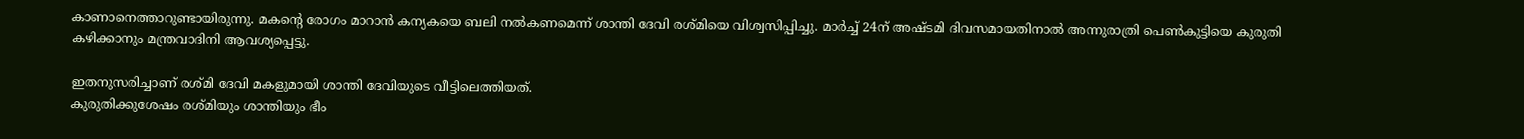കാണാനെത്താറുണ്ടായിരുന്നു. മകന്റെ രോഗം മാറാൻ കന്യകയെ ബലി നൽകണമെന്ന് ശാന്തി ദേവി രശ്മിയെ വിശ്വസിപ്പിച്ചു. മാർച്ച് 24ന് അഷ്‌ടമി ദിവസമായതിനാൽ അന്നുരാത്രി പെൺകുട്ടിയെ കുരുതി കഴിക്കാനും മന്ത്രവാദിനി ആവശ്യപ്പെട്ടു.

ഇതനുസരിച്ചാണ് രശ്‌മി ദേവി മകളുമായി ശാന്തി ദേവിയുടെ വീട്ടിലെത്തിയത്.
കുരുതിക്കുശേഷം രശ്‌മിയും ശാന്തിയും ഭീം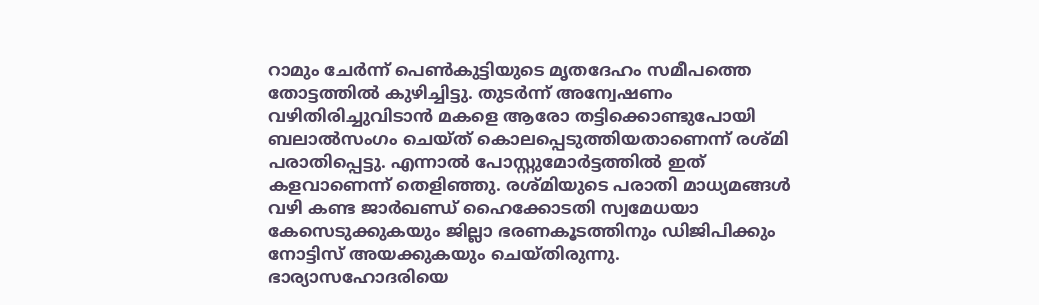റാമും ചേർന്ന് പെൺകുട്ടിയുടെ മൃതദേഹം സമീപത്തെ തോട്ടത്തിൽ കുഴിച്ചിട്ടു. തുടർന്ന് അന്വേഷണം വഴിതിരിച്ചുവിടാൻ മകളെ ആരോ തട്ടിക്കൊണ്ടുപോയി ബലാൽസംഗം ചെയ്ത് കൊലപ്പെടുത്തിയതാണെന്ന് രശ്മി പരാതിപ്പെട്ടു. എന്നാൽ പോസ്റ്റുമോർട്ടത്തിൽ ഇത് കളവാണെന്ന് തെളിഞ്ഞു. രശ്മ‌ിയുടെ പരാതി മാധ്യമങ്ങൾ വഴി കണ്ട ജാർഖണ്ഡ് ഹൈക്കോടതി സ്വമേധയാ കേസെടുക്കുകയും ജില്ലാ ഭരണകൂടത്തിനും ഡിജിപിക്കും നോട്ടിസ് അയക്കുകയും ചെയ്തിരുന്നു.
ഭാര്യാസഹോദരിയെ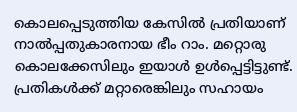കൊലപ്പെടുത്തിയ കേസിൽ പ്രതിയാണ് നാൽപ്പതുകാരനായ ഭീം റാം. മറ്റൊരു കൊലക്കേസിലും ഇയാൾ ഉൾപ്പെട്ടിട്ടുണ്ട്. പ്രതികൾക്ക് മറ്റാരെങ്കിലും സഹായം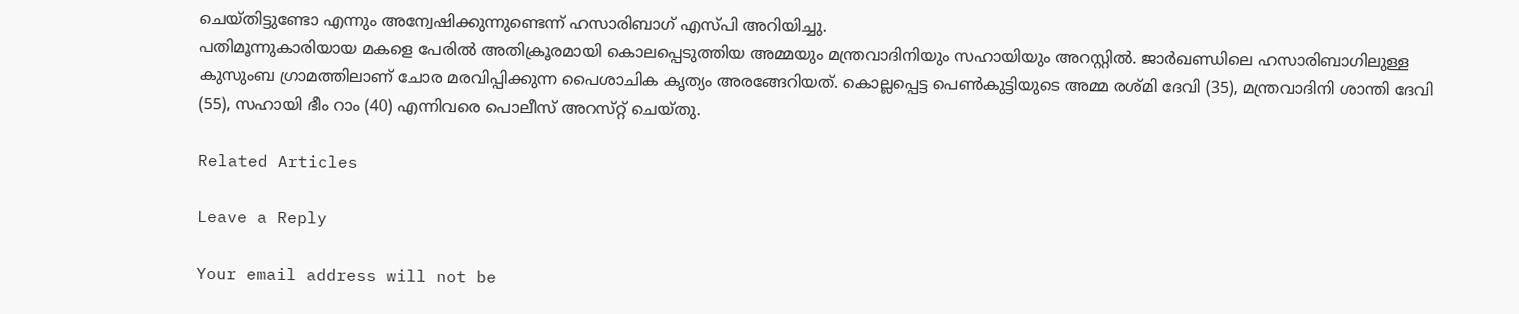ചെയ്‌തിട്ടുണ്ടോ എന്നും അന്വേഷിക്കുന്നുണ്ടെന്ന് ഹസാരിബാഗ് എസ്‌പി അറിയിച്ചു.
പതിമൂന്നുകാരിയായ മകളെ പേരിൽ അതിക്രൂരമായി കൊലപ്പെടുത്തിയ അമ്മയും മന്ത്രവാദിനിയും സഹായിയും അറസ്റ്റ‌ിൽ. ജാർഖണ്ഡിലെ ഹസാരിബാഗിലുള്ള കുസുംബ ഗ്രാമത്തിലാണ് ചോര മരവിപ്പിക്കുന്ന പൈശാചിക കൃത്യം അരങ്ങേറിയത്. കൊല്ലപ്പെട്ട പെൺകുട്ടിയുടെ അമ്മ രശ്‌മി ദേവി (35), മന്ത്രവാദിനി ശാന്തി ദേവി (55), സഹായി ഭീം റാം (40) എന്നിവരെ പൊലീസ് അറസ്‌റ്റ് ചെയ്തു.

Related Articles

Leave a Reply

Your email address will not be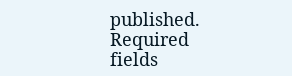published. Required fields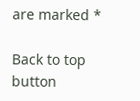are marked *

Back to top button